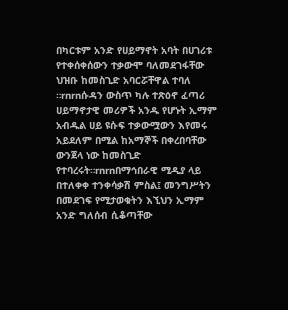በካርቱም አንድ የሀይማኖት አባት በሀገሪቱ የተቀሰቀሰውን ተቃውሞ ባለመደገፋቸው ህዝቡ ከመስጊድ አባርሯቸዋል ተባለ ።rnrnሱዳን ውስጥ ካሉ ተጽዕኖ ፈጣሪ ሀይማኖታዊ መሪዎች አንዱ የሆኑት ኢማም አብዱል ሀይ ዩሱፍ ተቃውሟውን እየመሩ አይደለም በሚል ከአማኞች በቀረበባቸው ውንጀላ ነው ከመስጊድ የተባረሩት።rnrnበማኅበራዊ ሚዲያ ላይ በተለቀቀ ተንቀሳቃሽ ምስል፤ መንግሥትን በመደገፍ የሚታወቁትን እኚህን ኢማም አንድ ግለሰብ ሲቆጣቸው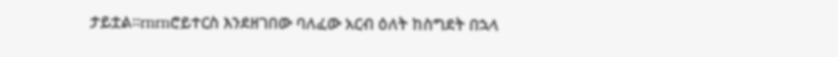ታይቷል።rnrnሮይተርስ እንደዘገበው ባለፈው አርብ ዕለት ከስግደት በኋላ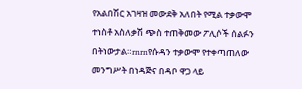የአልበሽር አገዛዝ መውደቅ አለበት የሚል ተቃውሞ ተነስቶ አስለቃሽ ጭስ ተጠቅመው ፖሊሶች ሰልፉን በትነውታል።rnrnየሱዳን ተቃውሞ የተቀጣጠለው መንግሥት በነዳጅና በዳቦ ዋጋ ላይ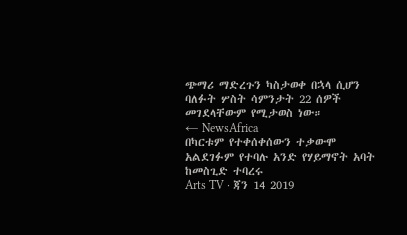ጭማሪ ማድረጉን ካስታወቀ በኋላ ሲሆን ባለፉት ሦስት ሳምንታት 22 ሰዎች መገደላቸውም የሚታወስ ነው።
← NewsAfrica
በካርቱም የተቀሰቀሰውን ተቃውሞ አልደገፉም የተባሉ አንድ የሃይማኖት አባት ከመስጊድ ተባረሩ
Arts TV · ጃን 14 2019